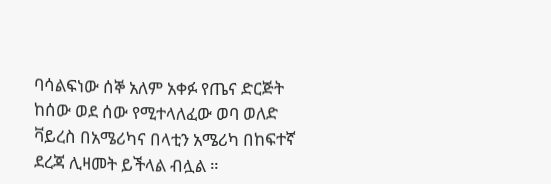ባሳልፍነው ሰኞ አለም አቀፉ የጤና ድርጅት ከሰው ወደ ሰው የሚተላለፈው ወባ ወለድ ቫይረስ በአሜሪካና በላቲን አሜሪካ በከፍተኛ ደረጃ ሊዛመት ይችላል ብሏል ።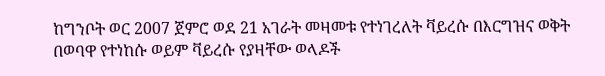ከግንቦት ወር 2007 ጀምሮ ወደ 21 አገራት መዛመቱ የተነገረለት ቫይረሱ በእርግዝና ወቅት በወባዋ የተነከሱ ወይም ቫይረሱ የያዛቸው ወላዶች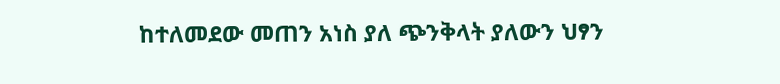ከተለመደው መጠን አነስ ያለ ጭንቅላት ያለውን ህፃን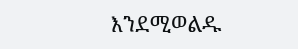እንደሚወልዱ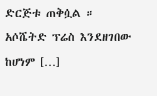ድርጅቱ ጠቅሷል ። አሶሼትድ ፕሬስ እንደዘገበው ከሆነም […]